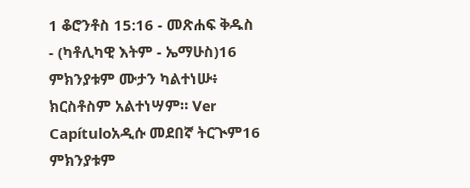1 ቆሮንቶስ 15:16 - መጽሐፍ ቅዱስ - (ካቶሊካዊ እትም - ኤማሁስ)16 ምክንያቱም ሙታን ካልተነሡ፥ ክርስቶስም አልተነሣም። Ver Capítuloአዲሱ መደበኛ ትርጒም16 ምክንያቱም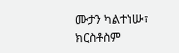ሙታን ካልተነሡ፣ ክርስቶስም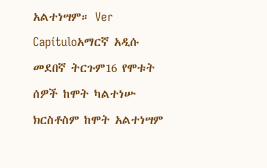አልተነሣም። Ver Capítuloአማርኛ አዲሱ መደበኛ ትርጉም16 የሞቱት ሰዎች ከሞት ካልተነሡ ክርስቶስም ከሞት አልተነሣም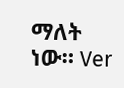ማለት ነው። Ver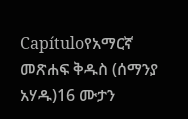Capítuloየአማርኛ መጽሐፍ ቅዱስ (ሰማንያ አሃዱ)16 ሙታን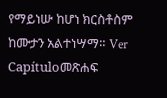የማይነሡ ከሆነ ክርስቶስም ከሙታን አልተነሣማ። Ver Capítuloመጽሐፍ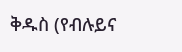ቅዱስ (የብሉይና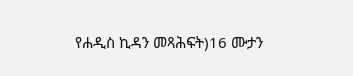የሐዲስ ኪዳን መጻሕፍት)16 ሙታን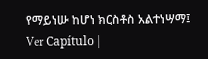የማይነሡ ከሆነ ክርስቶስ አልተነሣማ፤ Ver Capítulo |